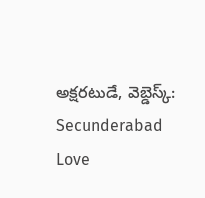అక్షరటుడే, వెబ్డెస్క్: Secunderabad Love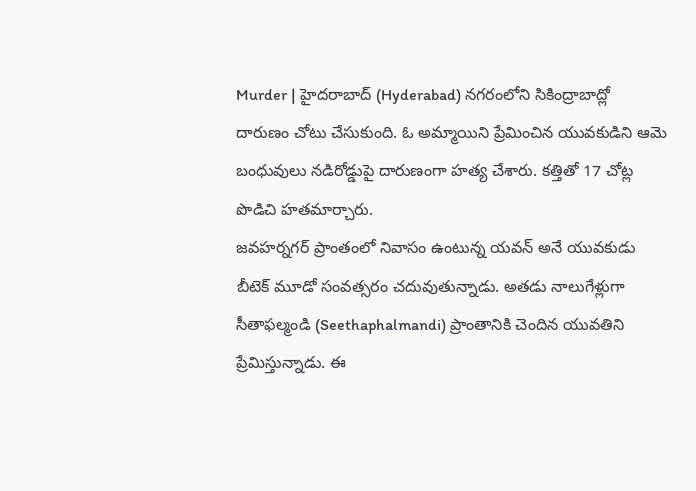Murder | హైదరాబాద్ (Hyderabad) నగరంలోని సికింద్రాబాద్లో దారుణం చోటు చేసుకుంది. ఓ అమ్మాయిని ప్రేమించిన యువకుడిని ఆమె బంధువులు నడిరోడ్డుపై దారుణంగా హత్య చేశారు. కత్తితో 17 చోట్ల పొడిచి హతమార్చారు.
జవహర్నగర్ ప్రాంతంలో నివాసం ఉంటున్న యవన్ అనే యువకుడు బీటెక్ మూడో సంవత్సరం చదువుతున్నాడు. అతడు నాలుగేళ్లుగా సీతాఫల్మండి (Seethaphalmandi) ప్రాంతానికి చెందిన యువతిని ప్రేమిస్తున్నాడు. ఈ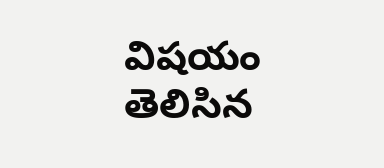విషయం తెలిసిన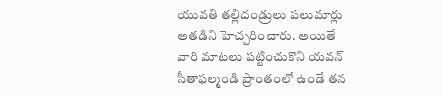యువతి తల్లిదండ్రులు పలుమార్లు అతడిని హెచ్చరించారు. అయితే వారి మాటలు పట్టించుకొని యవన్ సీతాఫల్మండి ప్రాంతంలో ఉండే తన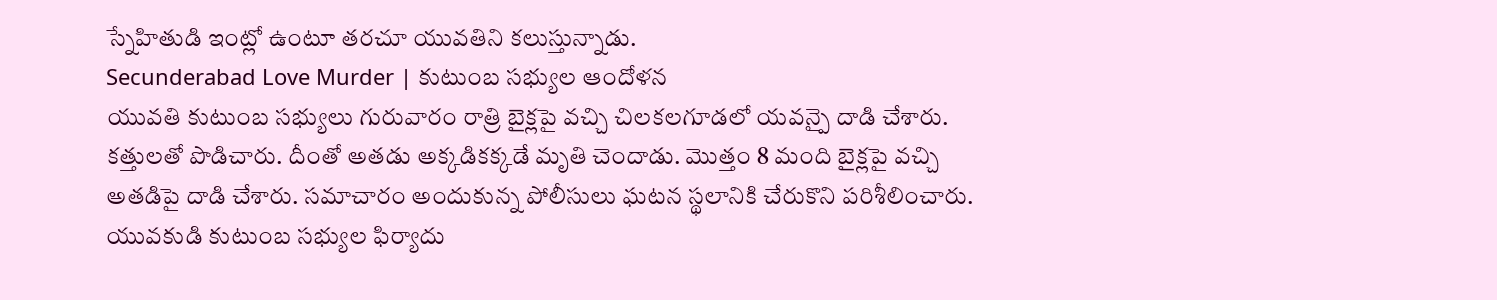స్నేహితుడి ఇంట్లో ఉంటూ తరచూ యువతిని కలుస్తున్నాడు.
Secunderabad Love Murder | కుటుంబ సభ్యుల ఆందోళన
యువతి కుటుంబ సభ్యులు గురువారం రాత్రి బైక్లపై వచ్చి చిలకలగూడలో యవన్పై దాడి చేశారు. కత్తులతో పొడిచారు. దీంతో అతడు అక్కడికక్కడే మృతి చెందాడు. మొత్తం 8 మంది బైక్లపై వచ్చి అతడిపై దాడి చేశారు. సమాచారం అందుకున్న పోలీసులు ఘటన స్థలానికి చేరుకొని పరిశీలించారు. యువకుడి కుటుంబ సభ్యుల ఫిర్యాదు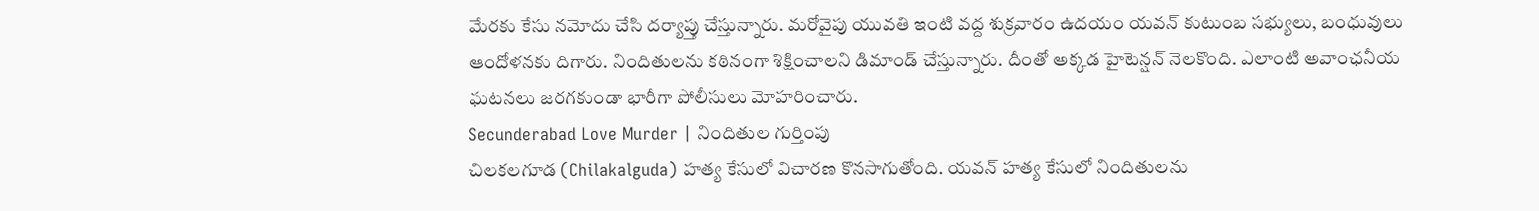మేరకు కేసు నమోదు చేసి దర్యాప్తు చేస్తున్నారు. మరోవైపు యువతి ఇంటి వద్ద శుక్రవారం ఉదయం యవన్ కుటుంబ సభ్యులు, బంధువులు ఆందోళనకు దిగారు. నిందితులను కఠినంగా శిక్షించాలని డిమాండ్ చేస్తున్నారు. దీంతో అక్కడ హైటెన్షన్ నెలకొంది. ఎలాంటి అవాంఛనీయ ఘటనలు జరగకుండా భారీగా పోలీసులు మోహరించారు.
Secunderabad Love Murder | నిందితుల గుర్తింపు
చిలకలగూడ (Chilakalguda) హత్య కేసులో విచారణ కొనసాగుతోంది. యవన్ హత్య కేసులో నిందితులను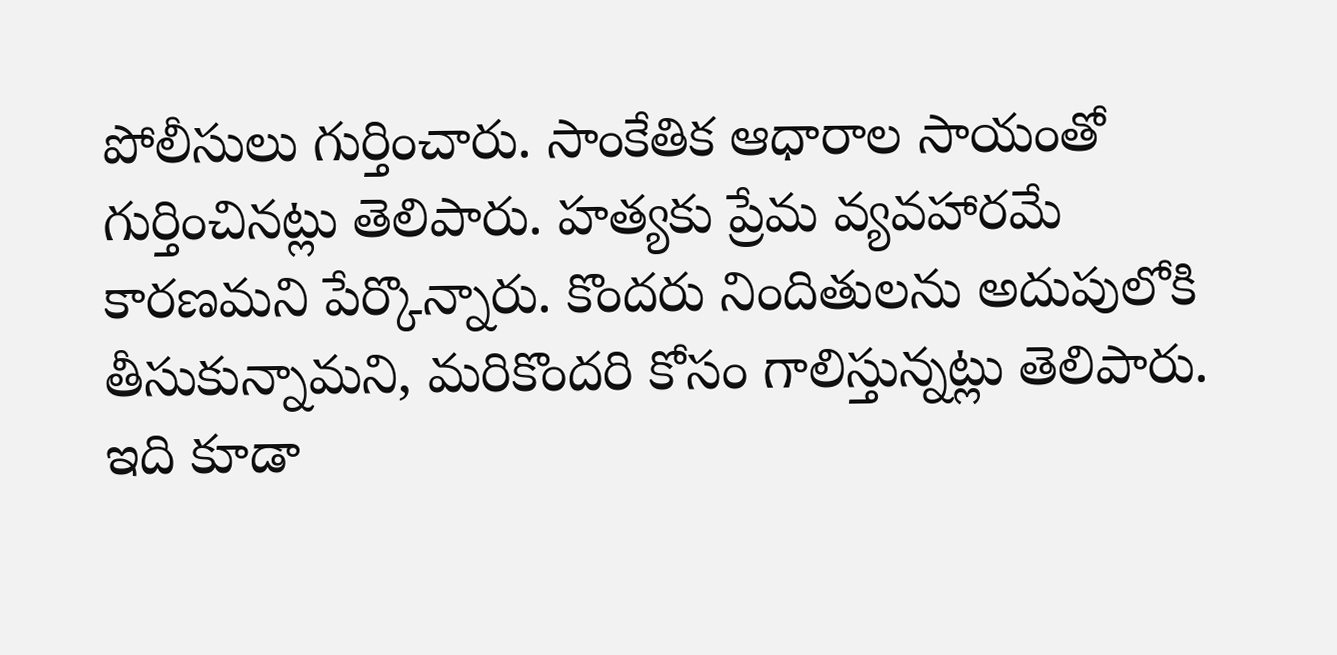పోలీసులు గుర్తించారు. సాంకేతిక ఆధారాల సాయంతో గుర్తించినట్లు తెలిపారు. హత్యకు ప్రేమ వ్యవహారమే కారణమని పేర్కొన్నారు. కొందరు నిందితులను అదుపులోకి తీసుకున్నామని, మరికొందరి కోసం గాలిస్తున్నట్లు తెలిపారు.
ఇది కూడా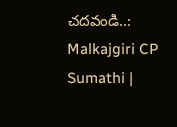చదవండి..: Malkajgiri CP Sumathi |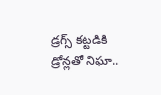డ్రగ్స్ కట్టడికి డ్రోన్లతో నిఘా..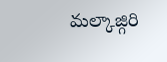మల్కాజ్గిరి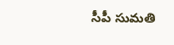సీపీ సుమతి